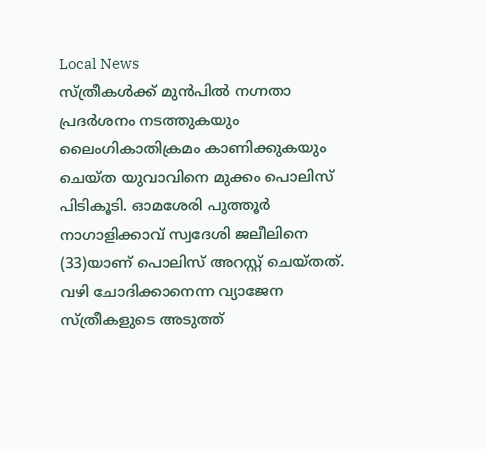Local News
സ്ത്രീകൾക്ക് മുൻപിൽ നഗ്നതാ പ്രദർശനം നടത്തുകയും ലൈംഗികാതിക്രമം കാണിക്കുകയും ചെയ്ത യുവാവിനെ മുക്കം പൊലിസ് പിടികൂടി. ഓമശേരി പുത്തൂർ നാഗാളിക്കാവ് സ്വദേശി ജലീലിനെ (33)യാണ് പൊലിസ് അറസ്റ്റ് ചെയ്തത്. വഴി ചോദിക്കാനെന്ന വ്യാജേന സ്ത്രീകളുടെ അടുത്ത്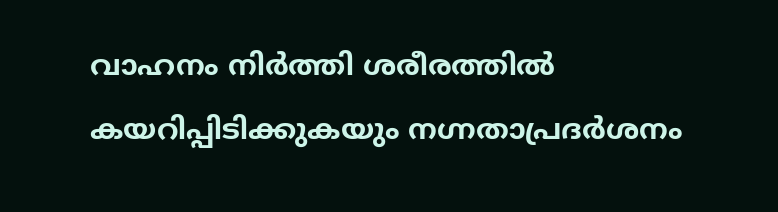വാഹനം നിർത്തി ശരീരത്തിൽ കയറിപ്പിടിക്കുകയും നഗ്നതാപ്രദർശനം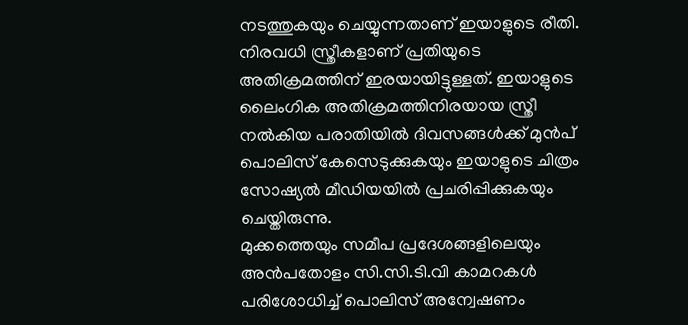നടത്തുകയും ചെയ്യുന്നതാണ് ഇയാളുടെ രീതി. നിരവധി സ്ത്രീകളാണ് പ്രതിയുടെ അതിക്രമത്തിന് ഇരയായിട്ടുള്ളത്. ഇയാളുടെ ലൈംഗിക അതിക്രമത്തിനിരയായ സ്ത്രീ നൽകിയ പരാതിയിൽ ദിവസങ്ങൾക്ക് മുൻപ് പൊലിസ് കേസെടുക്കുകയും ഇയാളുടെ ചിത്രം സോഷ്യൽ മീഡിയയിൽ പ്രചരിപ്പിക്കുകയും ചെയ്തിരുന്നു.
മുക്കത്തെയും സമീപ പ്രദേശങ്ങളിലെയും അൻപതോളം സി.സി.ടി.വി കാമറകൾ പരിശോധിച്ച് പൊലിസ് അന്വേഷണം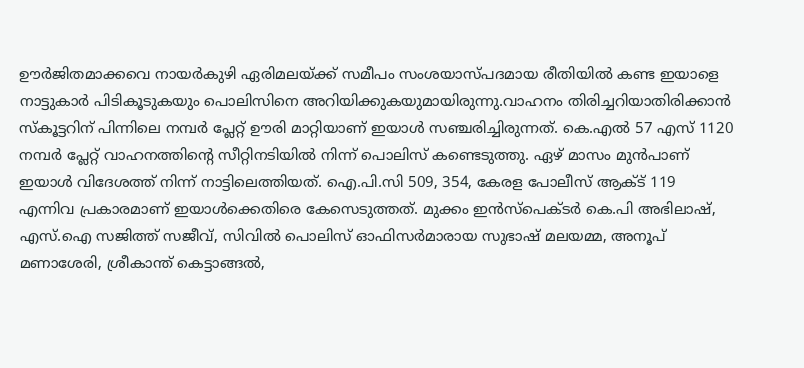ഊർജിതമാക്കവെ നായർകുഴി ഏരിമലയ്ക്ക് സമീപം സംശയാസ്പദമായ രീതിയിൽ കണ്ട ഇയാളെ നാട്ടുകാർ പിടികൂടുകയും പൊലിസിനെ അറിയിക്കുകയുമായിരുന്നു.വാഹനം തിരിച്ചറിയാതിരിക്കാൻ സ്കൂട്ടറിന് പിന്നിലെ നമ്പർ പ്ലേറ്റ് ഊരി മാറ്റിയാണ് ഇയാൾ സഞ്ചരിച്ചിരുന്നത്. കെ.എൽ 57 എസ് 1120 നമ്പർ പ്ലേറ്റ് വാഹനത്തിൻ്റെ സീറ്റിനടിയിൽ നിന്ന് പൊലിസ് കണ്ടെടുത്തു. ഏഴ് മാസം മുൻപാണ് ഇയാൾ വിദേശത്ത് നിന്ന് നാട്ടിലെത്തിയത്. ഐ.പി.സി 509, 354, കേരള പോലീസ് ആക്ട് 119 എന്നിവ പ്രകാരമാണ് ഇയാൾക്കെതിരെ കേസെടുത്തത്. മുക്കം ഇൻസ്പെക്ടർ കെ.പി അഭിലാഷ്, എസ്.ഐ സജിത്ത് സജീവ്, സിവിൽ പൊലിസ് ഓഫിസർമാരായ സുഭാഷ് മലയമ്മ, അനൂപ് മണാശേരി, ശ്രീകാന്ത് കെട്ടാങ്ങൽ,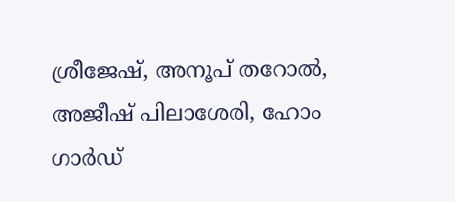ശ്രീജേഷ്, അനൂപ് തറോൽ, അജീഷ് പിലാശേരി, ഹോം ഗാർഡ്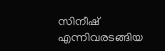സിനീഷ് എന്നിവരടങ്ങിയ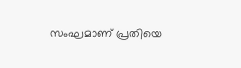സംഘമാണ് പ്രതിയെ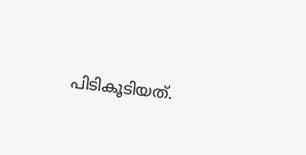പിടികൂടിയത്.